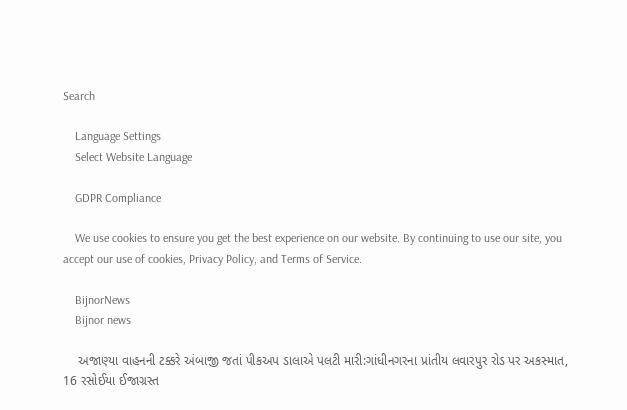Search

    Language Settings
    Select Website Language

    GDPR Compliance

    We use cookies to ensure you get the best experience on our website. By continuing to use our site, you accept our use of cookies, Privacy Policy, and Terms of Service.

    BijnorNews
    Bijnor news

    અજાણ્યા વાહનની ટક્કરે અંબાજી જતાં પીકઅપ ડાલાએ પલટી મારી:ગાંધીનગરના પ્રાંતીય લવારપુર રોડ પર અકસ્માત, 16 રસોઈયા ઈજાગ્રસ્ત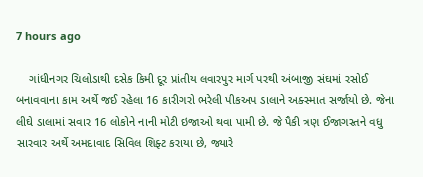7 hours ago

    ગાંધીનગર ચિલોડાથી દસેક કિમી દૂર પ્રાંતીય લવારપુર માર્ગ પરથી અંબાજી સંઘમાં રસોઈ બનાવવાના કામ અર્થે જઈ રહેલા 16 કારીગરો ભરેલી પીકઅપ ડાલાને અક્સ્માત સર્જાયો છે. જેના લીઘે ડાલામાં સવાર 16 લોકોને નાની મોટી ઇજાઓ થવા પામી છે. જે પૈકી ત્રણ ઈજાગસ્તને વધુ સારવાર અર્થે અમદાવાદ સિવિલ શિફ્ટ કરાયા છે, જ્યારે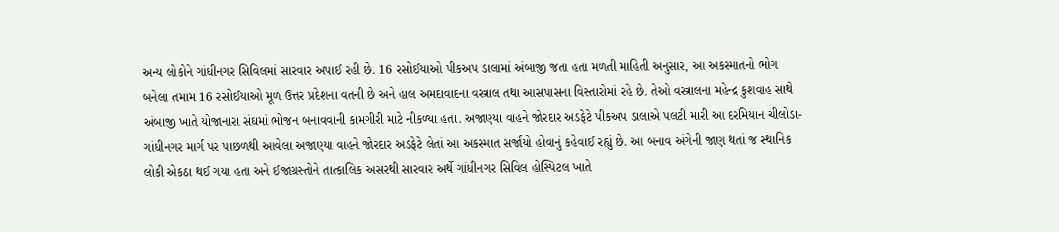અન્ય લોકોને ગાંધીનગર સિવિલમાં સારવાર અપાઈ રહી છે. 16 રસોઈયાઓ પીકઅપ ડાલામાં અંબાજી જતા હતા મળતી માહિતી અનુસાર, આ અકસ્માતનો ભોગ બનેલા તમામ 16 રસોઈયાઓ મૂળ ઉત્તર પ્રદેશના વતની છે અને હાલ અમદાવાદના વસ્ત્રાલ તથા આસપાસના વિસ્તારોમાં રહે છે. તેઓ વસ્ત્રાલના મહેન્દ્ર કુશવાહ સાથે અંબાજી ખાતે યોજાનારા સંઘમાં ભોજન બનાવવાની કામગીરી માટે નીકળ્યા હતા. અજાણ્યા વાહને જોરદાર અડફેટે પીકઅપ ડાલાએ પલટી મારી આ દરમિયાન ચીલોડા-ગાંધીનગર માર્ગ પર પાછળથી આવેલા અજાણ્યા વાહને જોરદાર અડફેટે લેતાં આ અકસ્માત સર્જાયો હોવાનું કહેવાઈ રહ્યું છે. આ બનાવ અંગેની જાણ થતાં જ સ્થાનિક લોકી એકઠા થઈ ગયા હતા અને ઈજાગ્રસ્તોને તાત્કાલિક અસરથી સારવાર અર્થે ગાંધીનગર સિવિલ હોસ્પિટલ ખાતે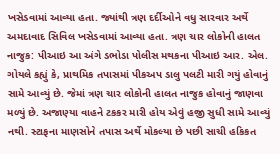ખસેડવામાં આવ્યા હતા. જ્યાંથી ત્રણ દર્દીઓને વધુ સારવાર અર્થે અમદાવાદ સિવિલ ખસેડવામાં આવ્યા હતા. ત્રણ ચાર લોકોની હાલત નાજુક: પીઆઇ આ અંગે ડભોડા પોલીસ મથકના પીઆઇ આર. એલ. ગોયલે કહ્યું કે, પ્રાથમિક તપાસમાં પીકઅપ ડાલુ પલટી મારી ગયું હોવાનું સામે આવ્યું છે. જેમાં ત્રણ ચાર લોકોની હાલત નાજુક હોવાનું જાણવા મળ્યું છે. અજાણ્યા વાહને ટકકર મારી હોય એવું હજી સુધી સામે આવ્યું નથી. સ્ટાફના માણસોને તપાસ અર્થે મોકલ્યા છે પછી સાચી હકિકત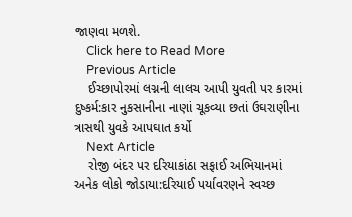જાણવા મળશે.
    Click here to Read More
    Previous Article
    ઈચ્છાપોરમાં લગ્નની લાલચ આપી યુવતી પર કારમાં દુષ્કર્મ:કાર નુકસાનીના નાણાં ચૂકવ્યા છતાં ઉઘરાણીના ત્રાસથી યુવકે આપઘાત કર્યો
    Next Article
    રોજી બંદર પર દરિયાકાંઠા સફાઈ અભિયાનમાં અનેક લોકો જોડાયા:દરિયાઈ પર્યાવરણને સ્વચ્છ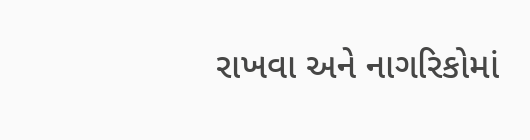રાખવા અને નાગરિકોમાં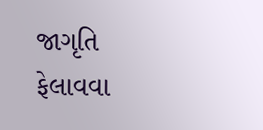જાગૃતિ ફેલાવવા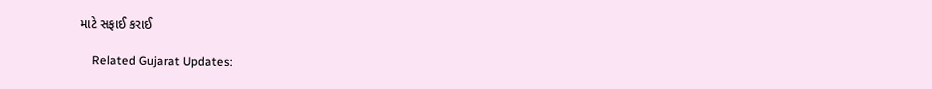માટે સફાઈ કરાઈ

    Related Gujarat Updates: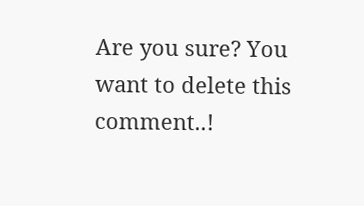Are you sure? You want to delete this comment..!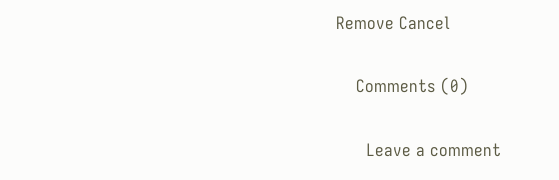Remove Cancel

    Comments (0)

      Leave a comment